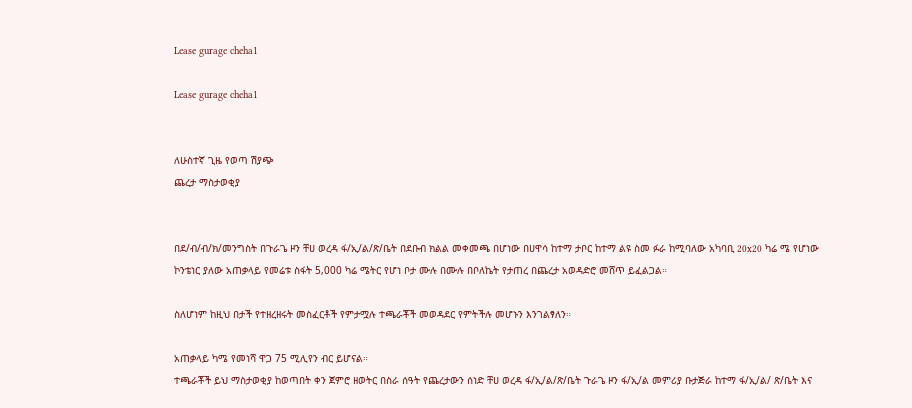Lease gurage cheha1

Lease gurage cheha1


ለሁስተኛ ጊዜ የወጣ ሽያጭ
ጨረታ ማስታወቂያ


በደ/ብ/ብ/ክ/መንግስት በጉራጌ ዞን ቸሀ ወረዳ ፋ/ኢ/ል/ጽ/ቤት በደቡብ ክልል መቀመጫ በሆነው በሀዋሳ ከተማ ታቦር ከተማ ልዩ ስመ ፉራ ከሚባለው አካባቢ 20x20 ካሬ ሜ የሆነው ኮንቴነር ያለው አጠቃላይ የመሬቱ ስፋት 5,000 ካሬ ሜትር የሆነ ቦታ ሙሉ በሙሉ በቦለኬት የታጠረ በጨረታ አወዳድሮ መሸጥ ይፈልጋል።

ስለሆነም ከዚህ በታች የተዘረዘሩት መስፈርቶች የምታሟሉ ተጫራቾች መወዳደር የምትችሉ መሆኑን እንገልፃለን።

አጠቃላይ ካሜ የመነሻ ዋጋ 75 ሚሊየን ብር ይሆናል።
ተጫራቾች ይህ ማስታወቂያ ከወጣበት ቀን ጀምሮ ዘወትር በስራ ሰዓት የጨረታውን ሰነድ ቸሀ ወረዳ ፋ/ኢ/ል/ጽ/ቤት ጉራጌ ዞን ፋ/ኢ/ል መምሪያ ቡታጅራ ከተማ ፋ/ኢ/ል/ ጽ/ቤት እና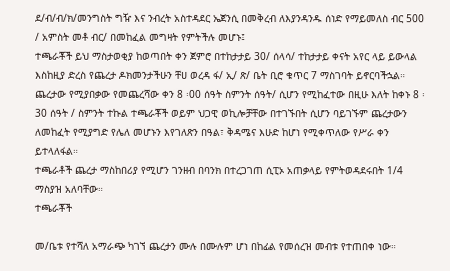ደ/ብ/ብ/ክ/መንግስት ግዥ እና ንብረት አስተዳደር ኤጀንሲ በመቅረብ ለእያንዳንዱ ሰነድ የማይመለስ ብር 500 / አምስት መቶ ብር/ በመከፈል መግዛት የምትችሉ መሆኑ፤
ተጫራቾች ይህ ማስታወቂያ ከወጣበት ቀን ጀምሮ በተከታታይ 30/ ሰላሳ/ ተከታታይ ቀናት አየር ላይ ይውላል እስከዚያ ድረስ የጨረታ ዶክመንታችሁን ቸሀ ወረዳ ፋ/ ኢ/ ጽ/ ቤት ቢሮ ቁጥር 7 ማስገባት ይኖርባችኋል። ጨረታው የሚያበቃው የመጨረሻው ቀን 8 ፡00 ሰዓት ስምንት ሰዓት/ ሲሆን የሚከፈተው በዚሁ እለት ከቀኑ 8 ፡30 ሰዓት / ስምንት ተኩል ተጫራቾች ወይም ህጋዊ ወኪሎቻቸው በተገኙበት ሲሆን ባይገኙም ጨረታውን ለመከፈት የሚያግድ የሌለ መሆኑን እየገለጽን በዓል፣ ቅዳሜና እሁድ ከሆነ የሚቀጥለው የሥራ ቀን ይተላለፋል።
ተጫራቶች ጨረታ ማስከበሪያ የሚሆን ገንዘብ በባንክ በተረጋገጠ ሲፒኦ አጠቃላይ የምትወዳደሩበት 1/4 ማስያዝ አለባቸው።
ተጫራቾች

መ/ቤቱ የተሻለ አማራጭ ካገኘ ጨረታን ሙሉ በሙሉም ሆነ በከፊል የመሰረዝ መብቱ የተጠበቀ ነው።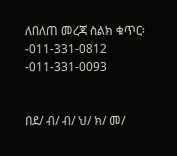ለበለጠ መረጃ ስልክ ቁጥር፡-011-331-0812 -011-331-0093


በደ/ ብ/ ብ/ ህ/ ክ/ መ/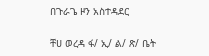በጉራጌ ዞን አስተዳደር

ቸሀ ወረዳ ፋ/ ኢ/ ል/ ጽ/ ቤት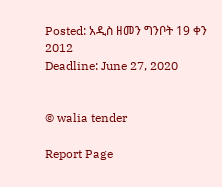Posted: አዲስ ዘመን ግንቦት 19 ቀን 2012
Deadline: June 27, 2020


© walia tender

Report Page